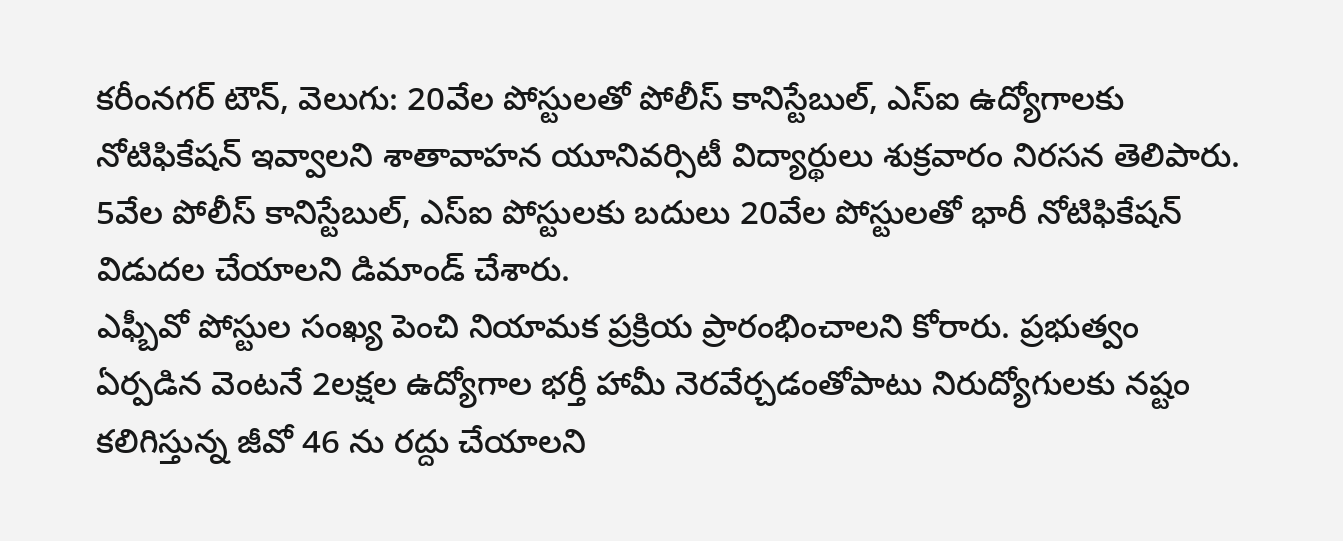కరీంనగర్ టౌన్, వెలుగు: 20వేల పోస్టులతో పోలీస్ కానిస్టేబుల్, ఎస్ఐ ఉద్యోగాలకు నోటిఫికేషన్ ఇవ్వాలని శాతావాహన యూనివర్సిటీ విద్యార్థులు శుక్రవారం నిరసన తెలిపారు. 5వేల పోలీస్ కానిస్టేబుల్, ఎస్ఐ పోస్టులకు బదులు 20వేల పోస్టులతో భారీ నోటిఫికేషన్ విడుదల చేయాలని డిమాండ్ చేశారు.
ఎఫ్బీవో పోస్టుల సంఖ్య పెంచి నియామక ప్రక్రియ ప్రారంభించాలని కోరారు. ప్రభుత్వం ఏర్పడిన వెంటనే 2లక్షల ఉద్యోగాల భర్తీ హామీ నెరవేర్చడంతోపాటు నిరుద్యోగులకు నష్టం కలిగిస్తున్న జీవో 46 ను రద్దు చేయాలని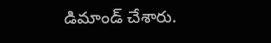డిమాండ్ చేశారు.